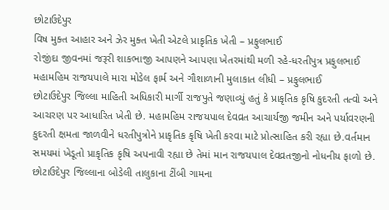છોટાઉદેપુર
વિષ મુક્ત આહાર અને ઝેર મુક્ત ખેતી એટલે પ્રાકૃતિક ખેતી – પ્રફુલભાઈ
રોજીંદા જીવનમાં જરૂરી શાકભાજી આપણને આપણા ખેતરમાંથી મળી રહે-ધરતીપુત્ર પ્રફુલભાઈ
મહામહિમ રાજયપાલે મારા મોડેલ ફાર્મ અને ગૌશાળાની મુલાકાત લીધી – પ્રફુલભાઈ
છોટાઉદેપુર જિલ્લા માહિતી અધિકારી માર્ગી રાજપુતે જણાવ્યું હતું કે પ્રાકૃતિક કૃષિ કુદરતી તત્વો અને આચરણ પર આધારિત ખેતી છે. મહામહિમ રાજયપાલ દેવવ્રત આચાર્યજી જમીન અને પર્યાવરણની કુદરતી ક્ષમતા જાળવીને ધરતીપુત્રોને પ્રાકૃતિક કૃષિ ખેતી કરવા માટે પ્રોત્સાહિત કરી રહ્યા છે.વર્તમાન સમયમાં ખેડૂતો પ્રાકૃતિક કૃષિ અપનાવી રહ્યા છે તેમાં માન રાજયપાલ દેવવ્રતજીનો નોધનીય ફાળો છે.
છોટાઉદેપુર જિલ્લાના બોડેલી તાલુકાના ટીંબી ગામના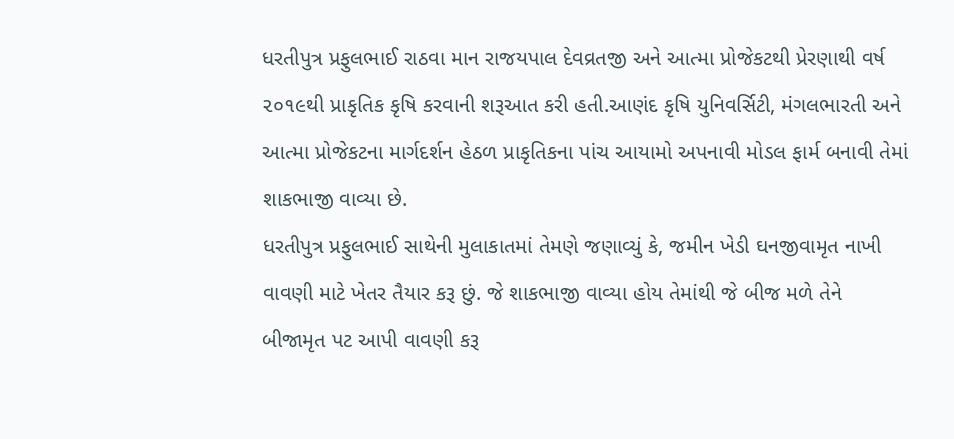ધરતીપુત્ર પ્રફુલભાઈ રાઠવા માન રાજયપાલ દેવવ્રતજી અને આત્મા પ્રોજેકટથી પ્રેરણાથી વર્ષ ૨૦૧૯થી પ્રાકૃતિક કૃષિ કરવાની શરૂઆત કરી હતી.આણંદ કૃષિ યુનિવર્સિટી, મંગલભારતી અને આત્મા પ્રોજેકટના માર્ગદર્શન હેઠળ પ્રાકૃતિકના પાંચ આયામો અપનાવી મોડલ ફાર્મ બનાવી તેમાં શાકભાજી વાવ્યા છે.
ધરતીપુત્ર પ્રફુલભાઈ સાથેની મુલાકાતમાં તેમણે જણાવ્યું કે, જમીન ખેડી ઘનજીવામૃત નાખી વાવણી માટે ખેતર તૈયાર કરૂ છું. જે શાકભાજી વાવ્યા હોય તેમાંથી જે બીજ મળે તેને બીજામૃત પટ આપી વાવણી કરૂ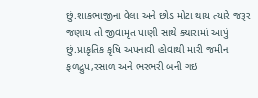છું.શાકભાજીના વેલા અને છોડ મોટા થાય ત્યારે જરૂર જણાય તો જીવામૃત પાણી સાથે ક્યારામાં આપું છું.પ્રાકૃતિક કૃષિ અપનાવી હોવાથી મારી જમીન ફળદ્રુપ,રસાળ અને ભરભરી બની ગઇ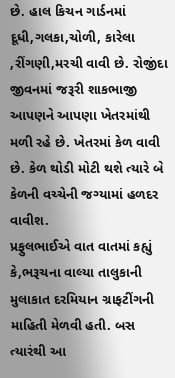છે. હાલ કિચન ગાર્ડનમાં દૂધી,ગલકા,ચોળી, કારેલા ,રીંગણી,મરચી વાવી છે. રોજીંદા જીવનમાં જરૂરી શાકભાજી આપણને આપણા ખેતરમાંથી મળી રહે છે. ખેતરમાં કેળ વાવી છે. કેળ થોડી મોટી થશે ત્યારે બે કેળની વચ્ચેની જગ્યામાં હળદર વાવીશ.
પ્રફુલભાઈએ વાત વાતમાં કહ્યું કે,ભરૂચના વાલ્યા તાલુકાની મુલાકાત દરમિયાન ગ્રાફટીંગની માહિતી મેળવી હતી. બસ ત્યારંથી આ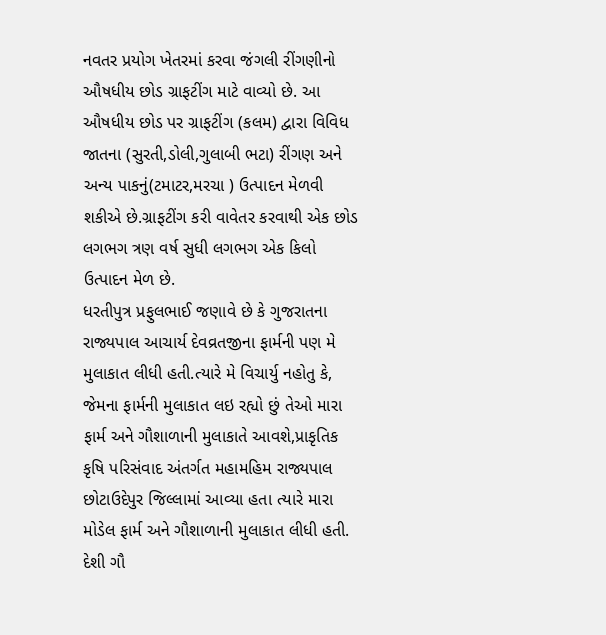નવતર પ્રયોગ ખેતરમાં કરવા જંગલી રીંગણીનો ઔષધીય છોડ ગ્રાફટીંગ માટે વાવ્યો છે. આ ઔષધીય છોડ પર ગ્રાફટીંગ (કલમ) દ્વારા વિવિધ જાતના (સુરતી,ડોલી,ગુલાબી ભટા) રીંગણ અને અન્ય પાકનું(ટમાટર,મરચા ) ઉત્પાદન મેળવી શકીએ છે.ગ્રાફટીંગ કરી વાવેતર કરવાથી એક છોડ લગભગ ત્રણ વર્ષ સુધી લગભગ એક કિલો ઉત્પાદન મેળ છે.
ધરતીપુત્ર પ્રફુલભાઈ જણાવે છે કે ગુજરાતના રાજ્યપાલ આચાર્ય દેવવ્રતજીના ફાર્મની પણ મે મુલાકાત લીધી હતી.ત્યારે મે વિચાર્યુ નહોતુ કે, જેમના ફાર્મની મુલાકાત લઇ રહ્યો છું તેઓ મારા ફાર્મ અને ગૌશાળાની મુલાકાતે આવશે,પ્રાકૃતિક કૃષિ પરિસંવાદ અંતર્ગત મહામહિમ રાજ્યપાલ છોટાઉદેપુર જિલ્લામાં આવ્યા હતા ત્યારે મારા મોડેલ ફાર્મ અને ગૌશાળાની મુલાકાત લીધી હતી. દેશી ગૌ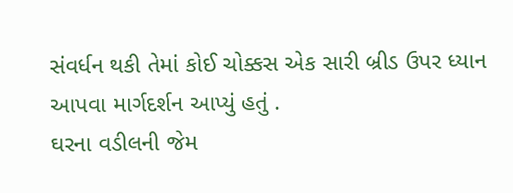સંવર્ધન થકી તેમાં કોઈ ચોક્કસ એક સારી બ્રીડ ઉપર ધ્યાન આપવા માર્ગદર્શન આપ્યું હતું .
ઘરના વડીલની જેમ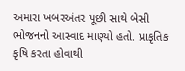અમારા ખબરઅંતર પૂછી સાથે બેસી ભોજનનો આસ્વાદ માણ્યો હતો. પ્રાકૃતિક કૃષિ કરતા હોવાથી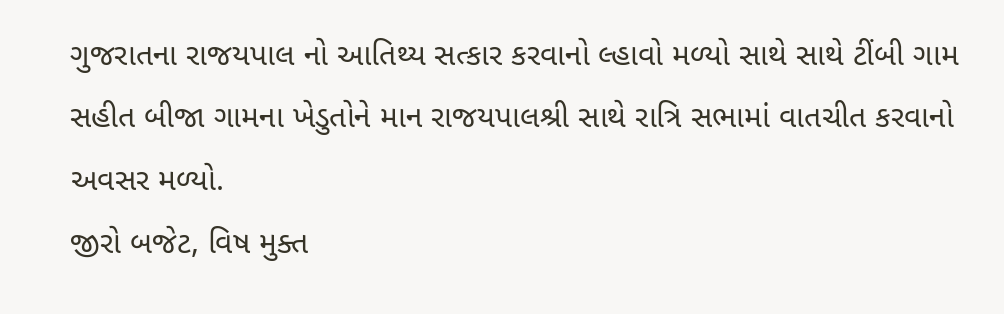ગુજરાતના રાજયપાલ નો આતિથ્ય સત્કાર કરવાનો લ્હાવો મળ્યો સાથે સાથે ટીંબી ગામ સહીત બીજા ગામના ખેડુતોને માન રાજયપાલશ્રી સાથે રાત્રિ સભામાં વાતચીત કરવાનો અવસર મળ્યો.
જીરો બજેટ, વિષ મુક્ત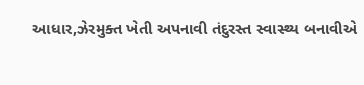આધાર,ઝેરમુક્ત ખેતી અપનાવી તંદુરસ્ત સ્વાસ્થ્ય બનાવીએ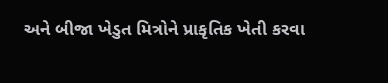અને બીજા ખેડુત મિત્રોને પ્રાકૃતિક ખેતી કરવા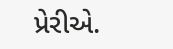પ્રેરીએ.